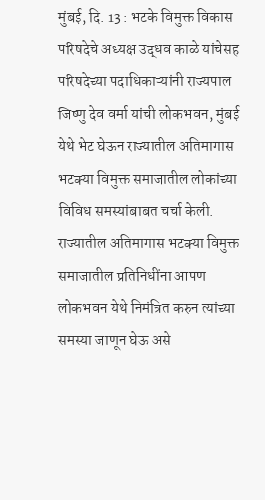मुंबई, दि. 13 : भटके विमुक्त विकास परिषदेचे अध्यक्ष उद्धव काळे यांचेसह परिषदेच्या पदाधिकाऱ्यांनी राज्यपाल जिष्णु देव वर्मा यांची लोकभवन, मुंबई येथे भेट घेऊन राज्यातील अतिमागास भटक्या विमुक्त समाजातील लोकांच्या विविध समस्यांबाबत चर्चा केली.
राज्यातील अतिमागास भटक्या विमुक्त समाजातील प्रतिनिधींना आपण लोकभवन येथे निमंत्रित करुन त्यांच्या समस्या जाणून घेऊ असे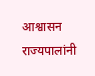आश्वासन राज्यपालांनी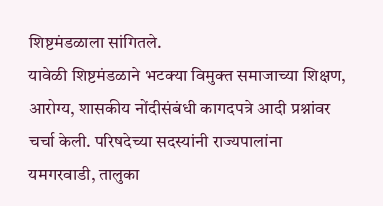शिष्टमंडळाला सांगितले.
यावेळी शिष्टमंडळाने भटक्या विमुक्त समाजाच्या शिक्षण, आरोग्य, शासकीय नोंदीसंबंधी कागदपत्रे आदी प्रश्नांवर चर्चा केली. परिषदेच्या सदस्यांनी राज्यपालांना यमगरवाडी, तालुका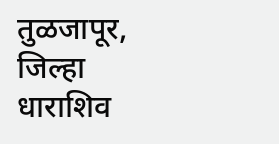तुळजापूर, जिल्हा धाराशिव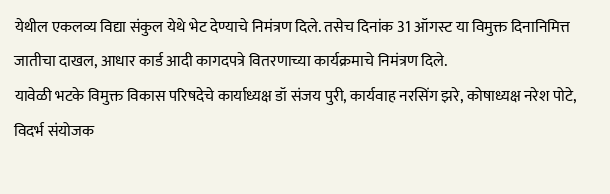येथील एकलव्य विद्या संकुल येथे भेट देण्याचे निमंत्रण दिले. तसेच दिनांक 31 ऑगस्ट या विमुक्त दिनानिमित्त जातीचा दाखल, आधार कार्ड आदी कागदपत्रे वितरणाच्या कार्यक्रमाचे निमंत्रण दिले.
यावेळी भटके विमुक्त विकास परिषदेचे कार्याध्यक्ष डॉ संजय पुरी, कार्यवाह नरसिंग झरे, कोषाध्यक्ष नरेश पोटे, विदर्भ संयोजक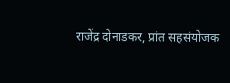राजेंद्र दोनाडकर, प्रांत सहसंयोजक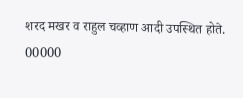शरद मखर व राहुल चव्हाण आदी उपस्थित होते.
00000